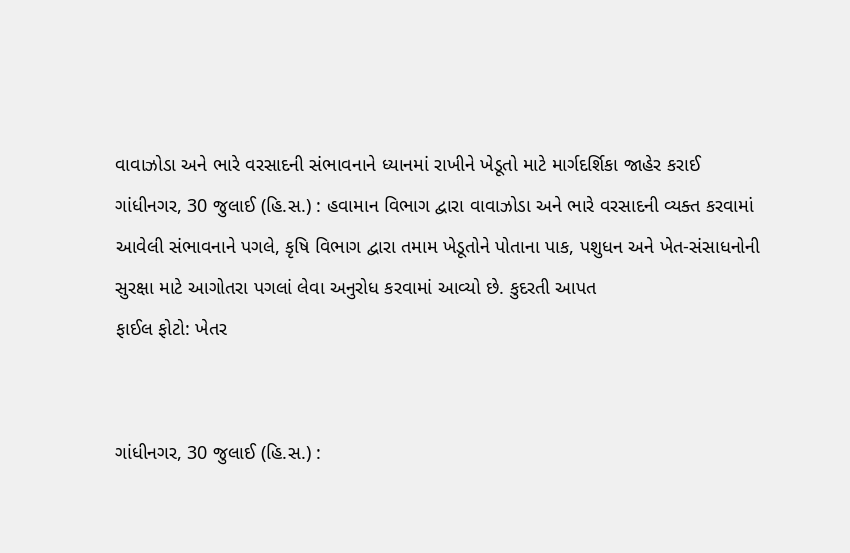વાવાઝોડા અને ભારે વરસાદની સંભાવનાને ધ્યાનમાં રાખીને ખેડૂતો માટે માર્ગદર્શિકા જાહેર કરાઈ
ગાંધીનગર, 30 જુલાઈ (હિ.સ.) : હવામાન વિભાગ દ્વારા વાવાઝોડા અને ભારે વરસાદની વ્યક્ત કરવામાં આવેલી સંભાવનાને પગલે, કૃષિ વિભાગ દ્વારા તમામ ખેડૂતોને પોતાના પાક, પશુધન અને ખેત-સંસાધનોની સુરક્ષા માટે આગોતરા પગલાં લેવા અનુરોધ કરવામાં આવ્યો છે. કુદરતી આપત
ફાઈલ ફોટો: ખેતર


ગાંધીનગર, 30 જુલાઈ (હિ.સ.) :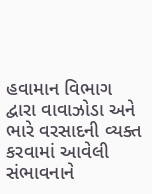હવામાન વિભાગ દ્વારા વાવાઝોડા અને ભારે વરસાદની વ્યક્ત કરવામાં આવેલી સંભાવનાને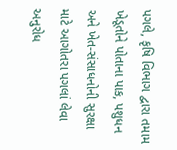પગલે, કૃષિ વિભાગ દ્વારા તમામ ખેડૂતોને પોતાના પાક, પશુધન અને ખેત-સંસાધનોની સુરક્ષા માટે આગોતરા પગલાં લેવા અનુરોધ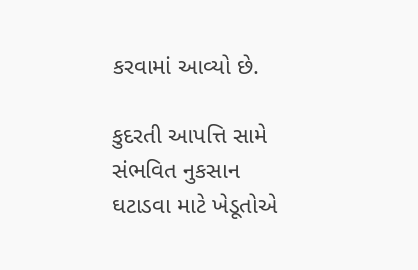કરવામાં આવ્યો છે.

કુદરતી આપત્તિ સામે સંભવિત નુકસાન ઘટાડવા માટે ખેડૂતોએ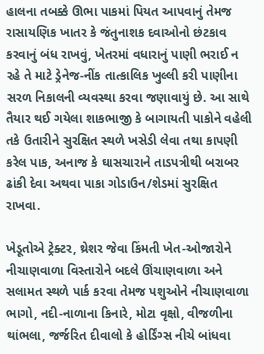હાલના તબક્કે ઊભા પાકમાં પિયત આપવાનું તેમજ રાસાયણિક ખાતર કે જંતુનાશક દવાઓનો છંટકાવ કરવાનું બંધ રાખવું, ખેતરમાં વધારાનું પાણી ભરાઈ ન રહે તે માટે ડ્રેનેજ-નીંક તાત્કાલિક ખુલ્લી કરી પાણીના સરળ નિકાલની વ્યવસ્થા કરવા જણાવાયું છે. આ સાથે તૈયાર થઈ ગયેલા શાકભાજી કે બાગાયતી પાકોને વહેલી તકે ઉતારીને સુરક્ષિત સ્થળે ખસેડી લેવા તથા કાપણી કરેલ પાક, અનાજ કે ઘાસચારાને તાડપત્રીથી બરાબર ઢાંકી દેવા અથવા પાકા ગોડાઉન/શેડમાં સુરક્ષિત રાખવા.

ખેડૂતોએ ટ્રેક્ટર, થ્રેશર જેવા કિંમતી ખેત-ઓજારોને નીચાણવાળા વિસ્તારોને બદલે ઊંચાણવાળા અને સલામત સ્થળે પાર્ક કરવા તેમજ પશુઓને નીચાણવાળા ભાગો, નદી-નાળાના કિનારે, મોટા વૃક્ષો, વીજળીના થાંભલા, જર્જરિત દીવાલો કે હોર્ડિંગ્સ નીચે બાંધવા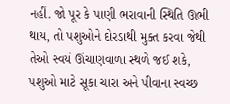નહીં. જો પૂર કે પાણી ભરાવાની સ્થિતિ ઊભી થાય, તો પશુઓને દોરડાથી મુક્ત કરવા જેથી તેઓ સ્વયં ઊંચાણવાળા સ્થળે જઈ શકે, પશુઓ માટે સૂકા ચારા અને પીવાના સ્વચ્છ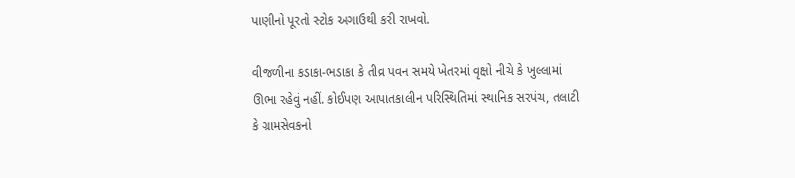પાણીનો પૂરતો સ્ટોક અગાઉથી કરી રાખવો.

વીજળીના કડાકા-ભડાકા કે તીવ્ર પવન સમયે ખેતરમાં વૃક્ષો નીચે કે ખુલ્લામાં ઊભા રહેવું નહીં. કોઈપણ આપાતકાલીન પરિસ્થિતિમાં સ્થાનિક સરપંચ, તલાટી કે ગ્રામસેવકનો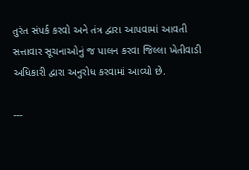તુરંત સંપર્ક કરવો અને તંત્ર દ્વારા આપવામાં આવતી સત્તાવાર સૂચનાઓનું જ પાલન કરવા જિલ્લા ખેતીવાડી અધિકારી દ્વારા અનુરોધ કરવામાં આવ્યો છે.

---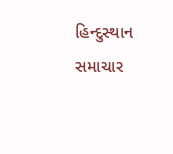હિન્દુસ્થાન સમાચાર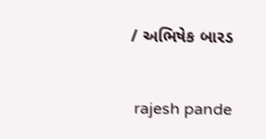/ અભિષેક બારડ


 rajesh pande